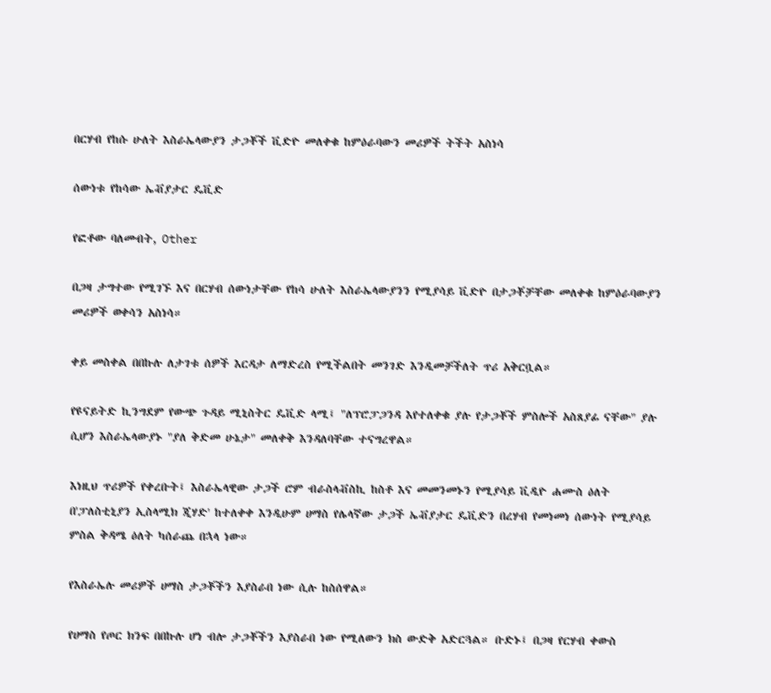በርሃብ የከሱ ሁለት እስራኤላውያን ታጋቾች ቪድዮ መለቀቁ ከምዕራባውን መሪዎች ትችት አስነሳ

ሰውነቱ የከሳው ኤቭያታር ዴቪድ

የፎቶው ባለመብት, Other

በጋዛ ታግተው የሚገኙ እና በርሃብ ሰውነታቸው የከሳ ሁለት እስራኤላውያንን የሚያሳይ ቪድዮ በታጋቾቻቸው መለቀቁ ከምዕራባውያን መሪዎች ወቀሳን አስነሳ።

ቀይ መስቀል በበኩሉ ለታገቱ ሰዎች እርዳታ ለማድረስ የሚችልበት መንገድ እንዲመቻችለት ጥሪ አቅርቧል።

የዩናይትድ ኪንግደም የውጭ ጉዳይ ሚኒስትር ዴቪድ ላሚ፤ "ለፕሮፓጋንዳ እየተለቀቁ ያሉ የታጋቾች ምስሎች አስጸያፊ ናቸው" ያሉ ሲሆን እስራኤላውያኑ "ያለ ቅድመ ሁኔታ" መለቀቅ እንዳለባቸው ተናግረዋል።

እነዚህ ጥሪዎች የቀረቡት፤ እስራኤላዊው ታጋች ሮም ብራስላቭስኪ ከስቶ እና መመንመኑን የሚያሳይ ቪዲዮ ሐሙስ ዕለት በ'ፓለስቲኒያን ኢስላሚክ ጂሃድ' ከተለቀቀ እንዲሁም ሀማስ የሌላኛው ታጋች ኤቭያታር ዴቪድን በረሃብ የመነመነ ሰውነት የሚያሳይ ምስል ቅዳሜ ዕለት ካሰራጨ በኋላ ነው።

የእስራኤሉ መሪዎች ሀማስ ታጋቾችን እያስራበ ነው ሲሉ ከስሰዋል።

የሀማስ የጦር ክንፍ በበኩሉ ሆነ ብሎ ታጋቾችን እያስራበ ነው የሚለውን ክስ ውድቅ አድርጓል። ቡድኑ፤ በጋዛ የርሃብ ቀውስ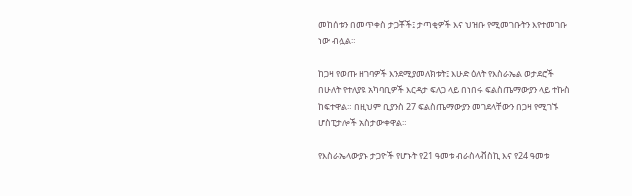መከሰቱን በመጥቀስ ታጋቾች፤ ታጣቂዎች እና ህዝቡ የሚመገቡትን እየተመገቡ ነው ብሏል።

ከጋዛ የወጡ ዘገባዎች እንደሚያመለክቱት፤ እሁድ ዕለት የእስራኤል ወታደሮች በሁለት የተለያዩ አካባቢዎች እርዳታ ፍለጋ ላይ በነበሩ ፍልስጤማውያን ላይ ተኩስ ከፍተዋል። በዚህም ቢያንስ 27 ፍልስጤማውያን መገደላቸውን በጋዛ የሚገኙ ሆስፒታሎች አስታውቀዋል።

የእስራኤላውያኑ ታጋዮች የሆኑት የ21 ዓመቱ ብራስላቭስኪ እና የ24 ዓመቱ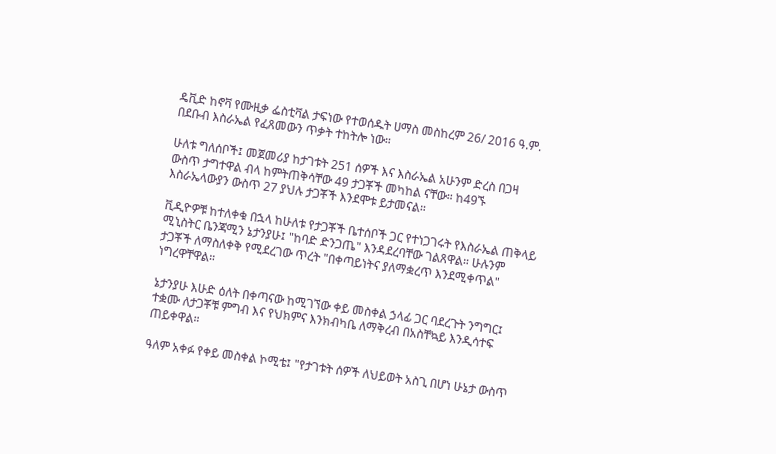ዴቪድ ከኖቫ የሙዚቃ ፌስቲቫል ታፍነው የተወሰዱት ሀማስ መስከረም 26/ 2016 ዓ.ም. በደቡብ እስራኤል የፈጸመውን ጥቃት ተከትሎ ነው።

ሁለቱ ግለሰቦች፤ መጀመሪያ ከታገቱት 251 ሰዎች እና እስራኤል አሁንም ድረስ በጋዛ ውስጥ ታግተዋል ብላ ከምትጠቅሳቸው 49 ታጋቾች መካከል ናቸው። ከ49ኙ እስራኤላውያን ውስጥ 27 ያህሉ ታጋቾች እንደሞቱ ይታመናል።

ቪዲዮዎቹ ከተለቀቁ በኋላ ከሁለቱ የታጋቾች ቤተሰቦች ጋር የተነጋገሩት የእስራኤል ጠቅላይ ሚኒስትር ቤንጃሚን ኔታንያሁ፤ "ከባድ ድንጋጤ" እንዳደረባቸው ገልጸዋል። ሁሉንም ታጋቾች ለማስለቀቅ የሚደረገው ጥረት "በቀጣይነትና ያለማቋረጥ እንደሚቀጥል" ነግረዋቸዋል።

ኔታንያሁ እሁድ ዕለት በቀጣናው ከሚገኘው ቀይ መስቀል ኃላፊ ጋር ባደረጉት ንግግር፤ ተቋሙ ለታጋቾቹ ምግብ እና የህክምና እንክብካቤ ለማቅረብ በአስቸኳይ እንዲሳተፍ ጠይቀዋል።

ዓለም አቀፉ የቀይ መስቀል ኮሚቴ፤ "የታገቱት ሰዎች ለህይወት አስጊ በሆነ ሁኔታ ውስጥ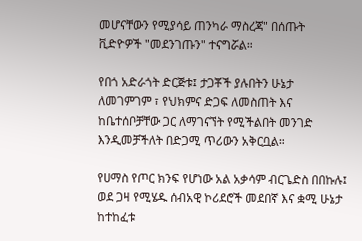መሆናቸውን የሚያሳይ ጠንካራ ማስረጃ" በሰጡት ቪድዮዎች "መደንገጡን" ተናግሯል።

የበጎ አድራጎት ድርጅቱ፤ ታጋቾች ያሉበትን ሁኔታ ለመገምገም ፣ የህክምና ድጋፍ ለመስጠት እና ከቤተሰቦቻቸው ጋር ለማገናኘት የሚችልበት መንገድ እንዲመቻችለት በድጋሚ ጥሪውን አቅርቧል።

የሀማስ የጦር ክንፍ የሆነው አል አቃሳም ብርጌድስ በበኩሉ፤ ወደ ጋዛ የሚሄዱ ሰብአዊ ኮሪደሮች መደበኛ እና ቋሚ ሁኔታ ከተከፈቱ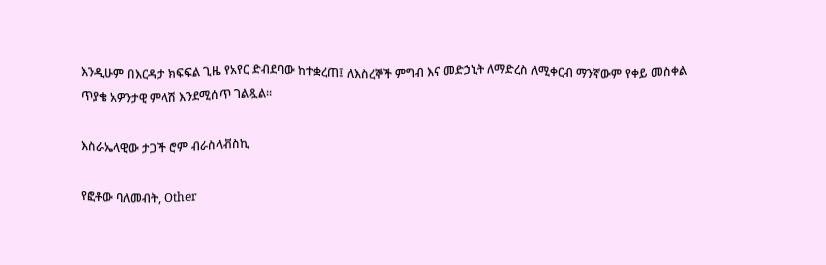እንዲሁም በእርዳታ ክፍፍል ጊዜ የአየር ድብደባው ከተቋረጠ፤ ለእስረኞች ምግብ እና መድኃኒት ለማድረስ ለሚቀርብ ማንኛውም የቀይ መስቀል ጥያቄ አዎንታዊ ምላሽ እንደሚሰጥ ገልጿል።

እስራኤላዊው ታጋች ሮም ብራስላቭስኪ

የፎቶው ባለመብት, Other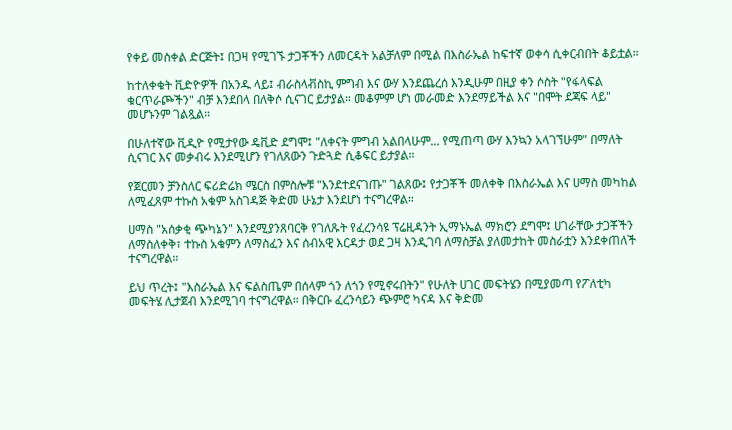የቀይ መስቀል ድርጅት፤ በጋዛ የሚገኙ ታጋቾችን ለመርዳት አልቻለም በሚል በእስራኤል ከፍተኛ ወቀሳ ሲቀርብበት ቆይቷል።

ከተለቀቁት ቪድዮዎች በአንዱ ላይ፤ ብራስላቭስኪ ምግብ እና ውሃ እንደጨረሰ እንዲሁም በዚያ ቀን ሶስት "የፋላፍል ቁርጥራጮችን" ብቻ እንደበላ በለቅሶ ሲናገር ይታያል። መቆምም ሆነ መራመድ እንደማይችል እና "በሞት ደጃፍ ላይ" መሆኑንም ገልጿል።

በሁለተኛው ቪዲዮ የሚታየው ዴቪድ ደግሞ፤ "ለቀናት ምግብ አልበላሁም... የሚጠጣ ውሃ እንኳን አላገኘሁም" በማለት ሲናገር እና መቃብሩ እንደሚሆን የገለጸውን ጉድጓድ ሲቆፍር ይታያል።

የጀርመን ቻንስለር ፍሪድሬክ ሜርስ በምስሎቹ "እንደተደናገጡ" ገልጸው፤ የታጋቾች መለቀቅ በእስራኤል እና ሀማስ መካከል ለሚፈጸም ተኩስ አቁም አስገዳጅ ቅድመ ሁኔታ እንደሆነ ተናግረዋል።

ሀማስ "አሰቃቂ ጭካኔን" እንደሚያንጸባርቅ የገለጹት የፈረንሳዩ ፕሬዚዳንት ኢማኑኤል ማክሮን ደግሞ፤ ሀገራቸው ታጋቾችን ለማስለቀቅ፣ ተኩስ አቁምን ለማስፈን እና ሰብአዊ እርዳታ ወደ ጋዛ እንዲገባ ለማስቻል ያለመታከት መስራቷን እንደቀጠለች ተናግረዋል።

ይህ ጥረት፤ "እስራኤል እና ፍልስጤም በሰላም ጎን ለጎን የሚኖሩበትን" የሁለት ሀገር መፍትሄን በሚያመጣ የፖለቲካ መፍትሄ ሊታጀብ እንደሚገባ ተናግረዋል። በቅርቡ ፈረንሳይን ጭምሮ ካናዳ እና ቅድመ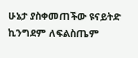ሁኔታ ያስቀመጠችው ዩናይትድ ኪንግደም ለፍልስጤም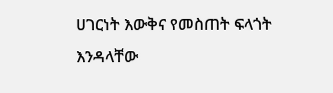ሀገርነት እውቅና የመስጠት ፍላጎት እንዳላቸው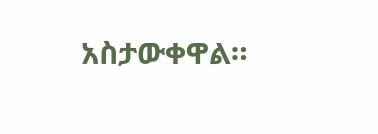አስታውቀዋል።